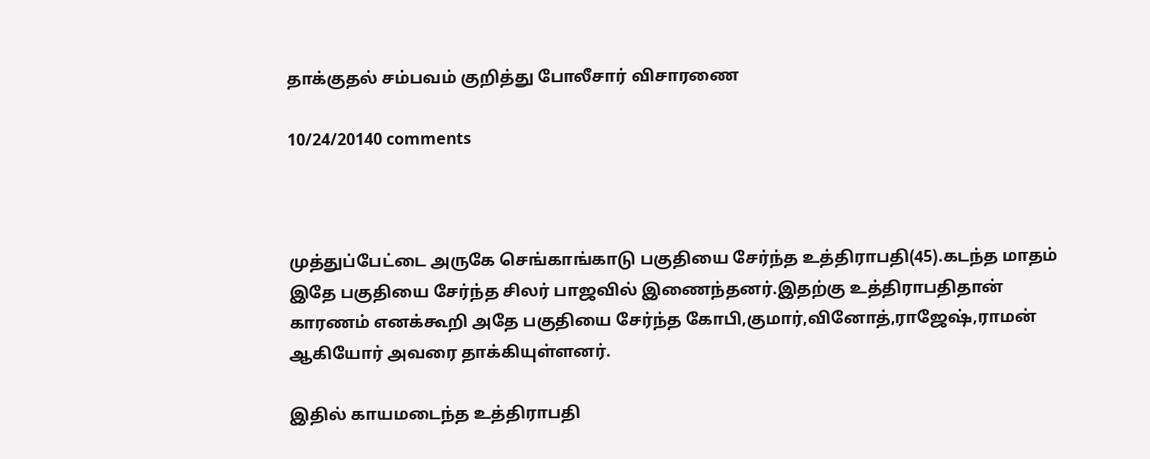தாக்குதல் சம்பவம் குறித்து போலீசார் விசாரணை

10/24/20140 comments



முத்துப்பேட்டை அருகே செங்காங்காடு பகுதியை சேர்ந்த உத்திராபதி(45).கடந்த மாதம் இதே பகுதியை சேர்ந்த சிலர் பாஜவில் இணைந்தனர்.இதற்கு உத்திராபதிதான் காரணம் எனக்கூறி அதே பகுதியை சேர்ந்த கோபி,குமார்,வினோத்,ராஜேஷ்,ராமன் ஆகியோர் அவரை தாக்கியுள்ளனர்.

இதில் காயமடைந்த உத்திராபதி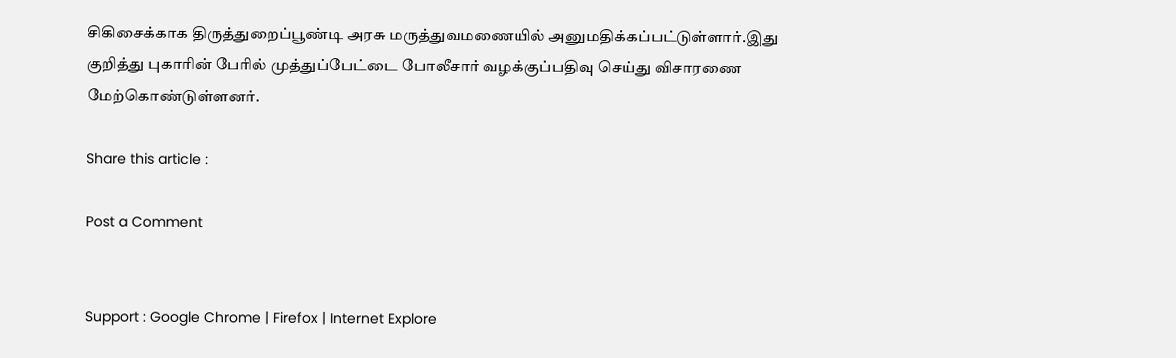சிகிசைக்காக திருத்துறைப்பூண்டி அரசு மருத்துவமணையில் அனுமதிக்கப்பட்டுள்ளார்.இது குறித்து புகாரின் பேரில் முத்துப்பேட்டை போலீசார் வழக்குப்பதிவு செய்து விசாரணை மேற்கொண்டுள்ளனர்.

Share this article :

Post a Comment


Support : Google Chrome | Firefox | Internet Explore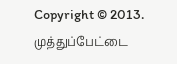Copyright © 2013. முத்துப்பேட்டை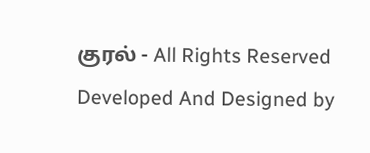குரல் - All Rights Reserved
Developed And Designed by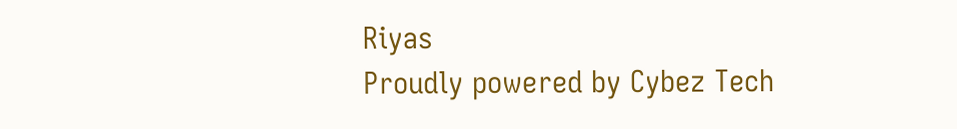Riyas
Proudly powered by Cybez Tech